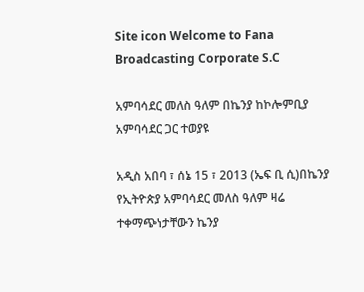Site icon Welcome to Fana Broadcasting Corporate S.C

አምባሳደር መለስ ዓለም በኬንያ ከኮሎምቢያ አምባሳደር ጋር ተወያዩ

አዲስ አበባ ፣ ሰኔ 15 ፣ 2013 (ኤፍ ቢ ሲ)በኬንያ የኢትዮጵያ አምባሳደር መለስ ዓለም ዛሬ ተቀማጭነታቸውን ኬንያ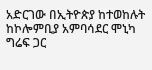አድርገው በኢትዮጵያ ከተወከሉት ከኮሎምቢያ አምባሳደር ሞኒካ ግሬፍ ጋር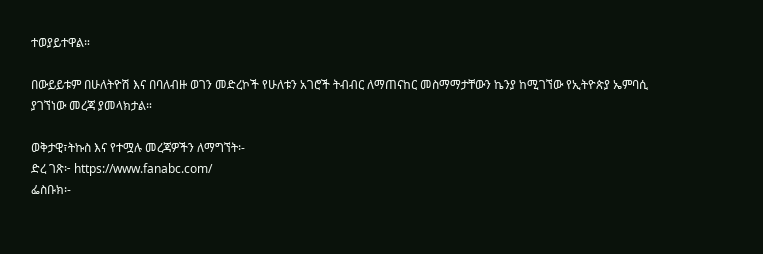ተወያይተዋል።

በውይይቱም በሁለትዮሽ እና በባለብዙ ወገን መድረኮች የሁለቱን አገሮች ትብብር ለማጠናከር መስማማታቸውን ኬንያ ከሚገኘው የኢትዮጵያ ኤምባሲ ያገኘነው መረጃ ያመላክታል።

ወቅታዊ፣ትኩስ እና የተሟሉ መረጃዎችን ለማግኘት፡-
ድረ ገጽ፦ https://www.fanabc.com/
ፌስቡክ፡-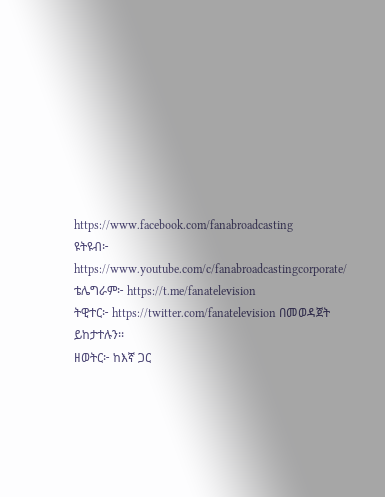https://www.facebook.com/fanabroadcasting
ዩትዩብ፦ https://www.youtube.com/c/fanabroadcastingcorporate/
ቴሌግራም፦ https://t.me/fanatelevision
ትዊተር፦ https://twitter.com/fanatelevision በመወዳጀት ይከታተሉን፡፡
ዘወትር፦ ከእኛ ጋር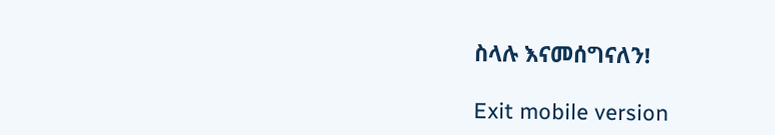ስላሉ እናመሰግናለን!

Exit mobile version